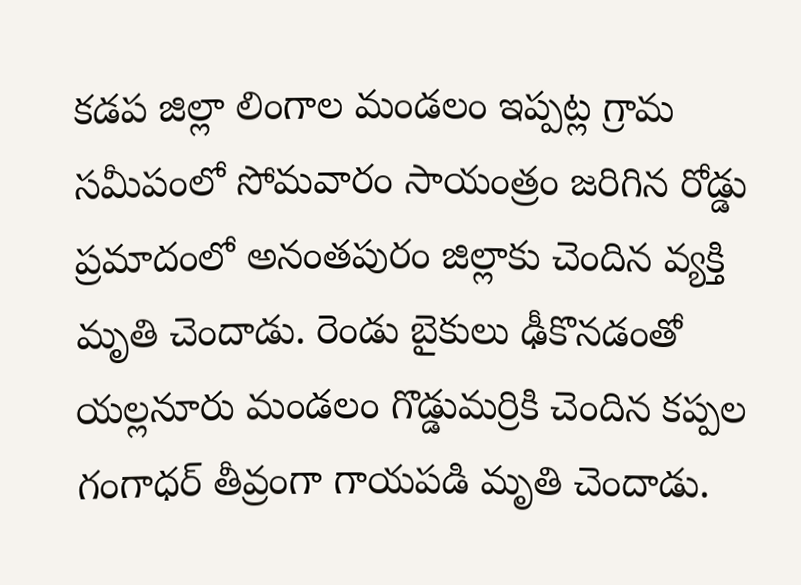కడప జిల్లా లింగాల మండలం ఇప్పట్ల గ్రామ సమీపంలో సోమవారం సాయంత్రం జరిగిన రోడ్డు ప్రమాదంలో అనంతపురం జిల్లాకు చెందిన వ్యక్తి మృతి చెందాడు. రెండు బైకులు ఢీకొనడంతో యల్లనూరు మండలం గొడ్డుమర్రికి చెందిన కప్పల గంగాధర్ తీవ్రంగా గాయపడి మృతి చెందాడు.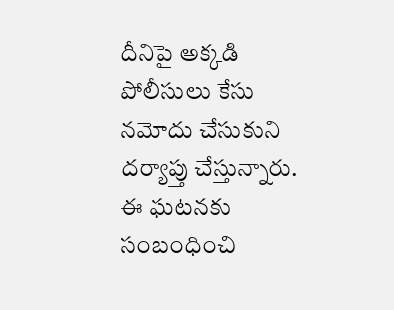దీనిపై అక్కడి పోలీసులు కేసు నమోదు చేసుకుని దర్యాప్తు చేస్తున్నారు. ఈ ఘటనకు సంబంధించి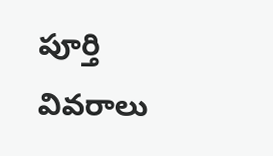పూర్తి వివరాలు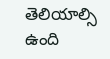తెలియాల్సి ఉంది